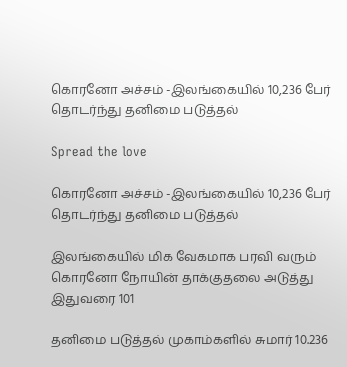கொரனோ அச்சம் -இலங்கையில் 10,236 பேர் தொடர்ந்து தனிமை படுத்தல்

Spread the love

கொரனோ அச்சம் -இலங்கையில் 10,236 பேர் தொடர்ந்து தனிமை படுத்தல்

இலங்கையில் மிக வேகமாக பரவி வரும் கொரனோ நோயின் தாக்குதலை அடுத்து இதுவரை 101

தனிமை படுத்தல் முகாம்களில் சுமார் 10.236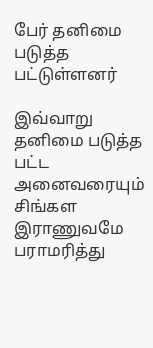பேர் தனிமை படுத்த பட்டுள்ளனர்

இவ்வாறு தனிமை படுத்த பட்ட அனைவரையும் சிங்கள இராணுவமே பராமரித்து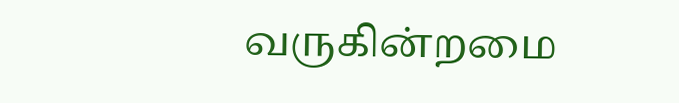வருகின்றமை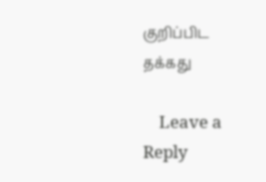குறிப்பிட தக்கது

    Leave a Reply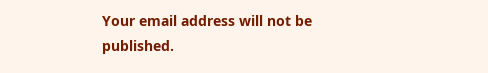Your email address will not be published.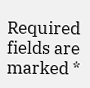Required fields are marked *